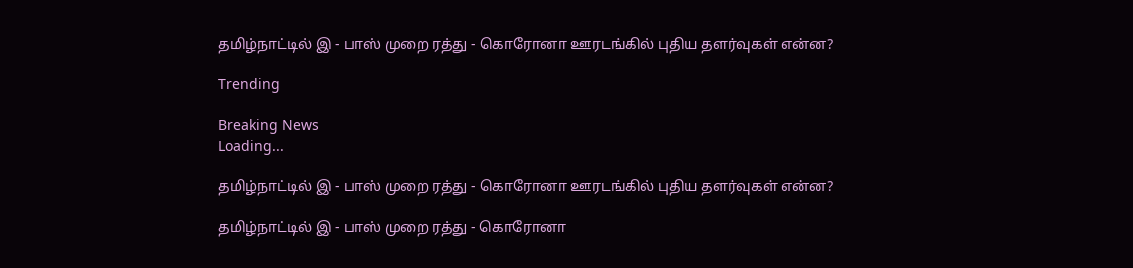தமிழ்நாட்டில் இ - பாஸ் முறை ரத்து - கொரோனா ஊரடங்கில் புதிய தளர்வுகள் என்ன?

Trending

Breaking News
Loading...

தமிழ்நாட்டில் இ - பாஸ் முறை ரத்து - கொரோனா ஊரடங்கில் புதிய தளர்வுகள் என்ன?

தமிழ்நாட்டில் இ - பாஸ் முறை ரத்து - கொரோனா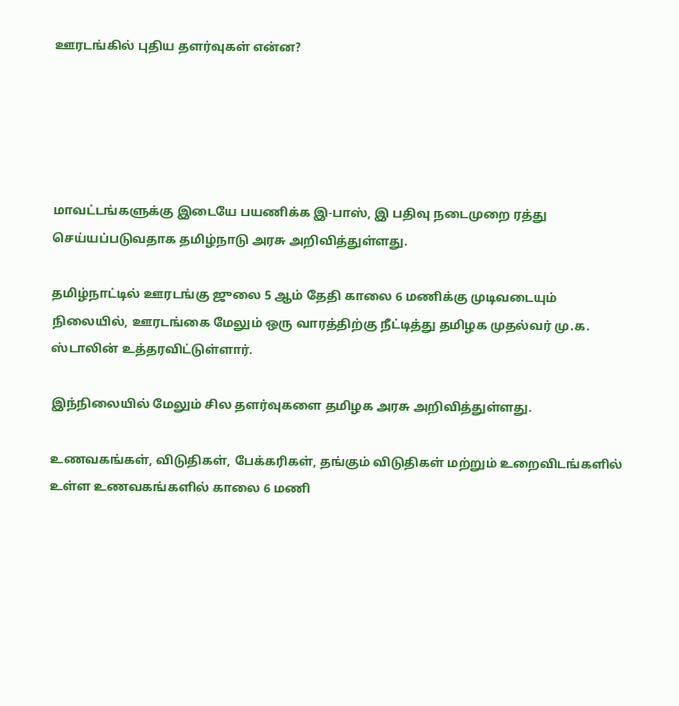ஊரடங்கில் புதிய தளர்வுகள் என்ன?





மாவட்டங்களுக்கு இடையே பயணிக்க இ-பாஸ், இ பதிவு நடைமுறை ரத்து செய்யப்படுவதாக தமிழ்நாடு அரசு அறிவித்துள்ளது.

தமிழ்நாட்டில் ஊரடங்கு ஜுலை 5 ஆம் தேதி காலை 6 மணிக்கு முடிவடையும் நிலையில், ஊரடங்கை மேலும் ஒரு வாரத்திற்கு நீட்டித்து தமிழக முதல்வர் மு.க. ஸ்டாலின் உத்தரவிட்டுள்ளார்.

இந்நிலையில் மேலும் சில தளர்வுகளை தமிழக அரசு அறிவித்துள்ளது.

உணவகங்கள், விடுதிகள், பேக்கரிகள், தங்கும் விடுதிகள் மற்றும் உறைவிடங்களில் உள்ள உணவகங்களில் காலை 6 மணி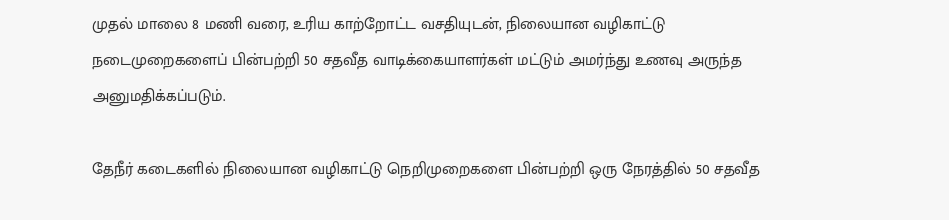முதல் மாலை 8 மணி வரை, உரிய காற்றோட்ட வசதியுடன், நிலையான வழிகாட்டு நடைமுறைகளைப் பின்பற்றி 50 சதவீத வாடிக்கையாளர்கள் மட்டும் அமர்ந்து உணவு அருந்த அனுமதிக்கப்படும்.

தேநீர் கடைகளில் நிலையான வழிகாட்டு நெறிமுறைகளை பின்பற்றி ஒரு நேரத்தில் 50 சதவீத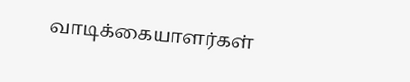வாடிக்கையாளர்கள்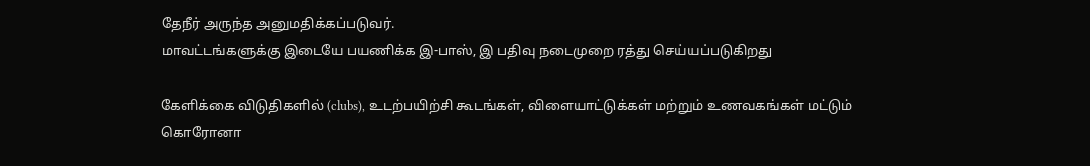தேநீர் அருந்த அனுமதிக்கப்படுவர்.
மாவட்டங்களுக்கு இடையே பயணிக்க இ-பாஸ், இ பதிவு நடைமுறை ரத்து செய்யப்படுகிறது

கேளிக்கை விடுதிகளில் (clubs), உடற்பயிற்சி கூடங்கள், விளையாட்டுக்கள் மற்றும் உணவகங்கள் மட்டும் கொரோனா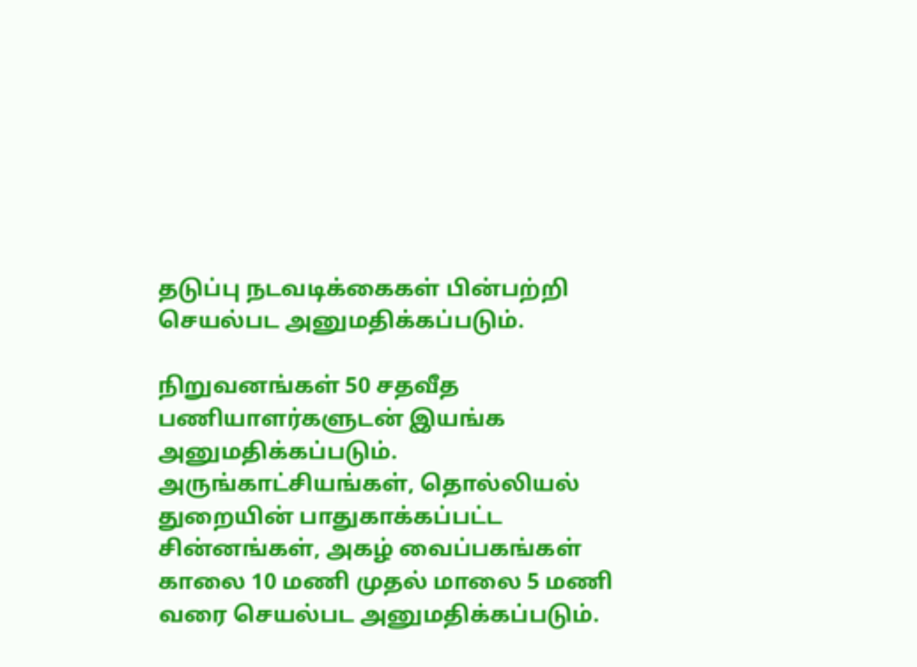தடுப்பு நடவடிக்கைகள் பின்பற்றி செயல்பட அனுமதிக்கப்படும்.

நிறுவனங்கள் 50 சதவீத பணியாளர்களுடன் இயங்க அனுமதிக்கப்படும்.
அருங்காட்சியங்கள், தொல்லியல் துறையின் பாதுகாக்கப்பட்ட சின்னங்கள், அகழ் வைப்பகங்கள் காலை 10 மணி முதல் மாலை 5 மணி வரை செயல்பட அனுமதிக்கப்படும்.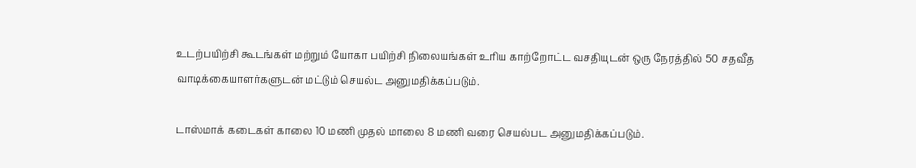உடற்பயிற்சி கூடங்கள் மற்றும் யோகா பயிற்சி நிலையங்கள் உரிய காற்றோட்ட வசதியுடன் ஒரு நேரத்தில் 50 சதவீத வாடிக்கையாளர்களுடன் மட்டும் செயல்ட அனுமதிக்கப்படும்.

டாஸ்மாக் கடைகள் காலை 10 மணி முதல் மாலை 8 மணி வரை செயல்பட அனுமதிக்கப்படும்.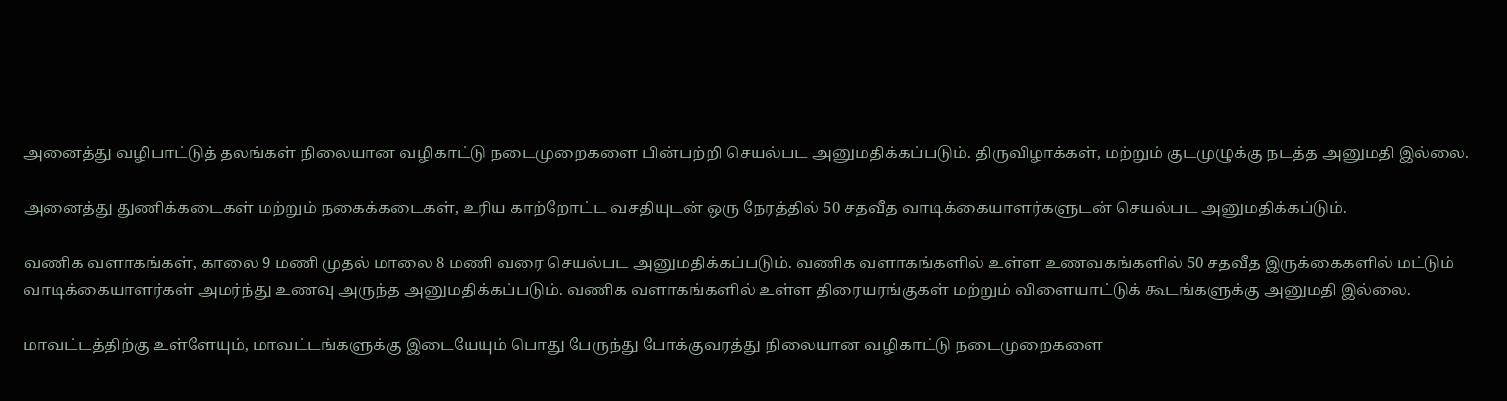அனைத்து வழிபாட்டுத் தலங்கள் நிலையான வழிகாட்டு நடைமுறைகளை பின்பற்றி செயல்பட அனுமதிக்கப்படும். திருவிழாக்கள், மற்றும் குடமுழுக்கு நடத்த அனுமதி இல்லை.

அனைத்து துணிக்கடைகள் மற்றும் நகைக்கடைகள், உரிய காற்றோட்ட வசதியுடன் ஒரு நேரத்தில் 50 சதவீத வாடிக்கையாளர்களுடன் செயல்பட அனுமதிக்கப்டும்.

வணிக வளாகங்கள், காலை 9 மணி முதல் மாலை 8 மணி வரை செயல்பட அனுமதிக்கப்படும். வணிக வளாகங்களில் உள்ள உணவகங்களில் 50 சதவீத இருக்கைகளில் மட்டும் வாடிக்கையாளர்கள் அமர்ந்து உணவு அருந்த அனுமதிக்கப்படும். வணிக வளாகங்களில் உள்ள திரையரங்குகள் மற்றும் விளையாட்டுக் கூடங்களுக்கு அனுமதி இல்லை.

மாவட்டத்திற்கு உள்ளேயும், மாவட்டங்களுக்கு இடையேயும் பொது பேருந்து போக்குவரத்து நிலையான வழிகாட்டு நடைமுறைகளை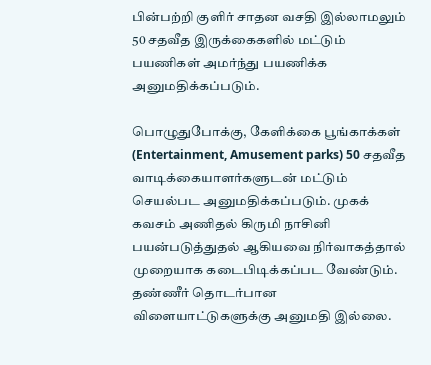பின்பற்றி குளிர் சாதன வசதி இல்லாமலும் 50 சதவீத இருக்கைகளில் மட்டும் பயணிகள் அமர்ந்து பயணிக்க அனுமதிக்கப்படும்.

பொழுதுபோக்கு, கேளிக்கை பூங்காக்கள் (Entertainment, Amusement parks) 50 சதவீத வாடிக்கையாளர்களுடன் மட்டும் செயல்பட அனுமதிக்கப்படும். முகக் கவசம் அணிதல் கிருமி நாசினி பயன்படுத்துதல் ஆகியவை நிர்வாகத்தால் முறையாக கடைபிடிக்கப்பட வேண்டும். தண்ணீர் தொடர்பான விளையாட்டுகளுக்கு அனுமதி இல்லை.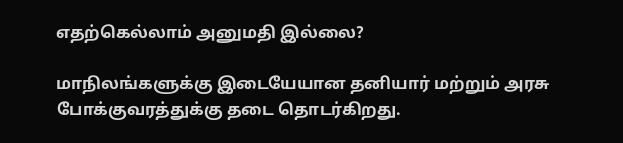எதற்கெல்லாம் அனுமதி இல்லை?

மாநிலங்களுக்கு இடையேயான தனியார் மற்றும் அரசு போக்குவரத்துக்கு தடை தொடர்கிறது.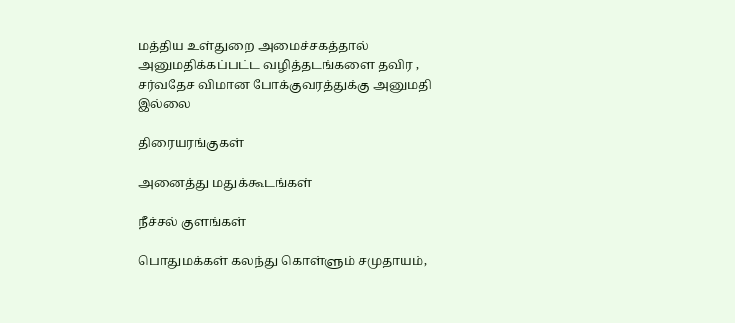மத்திய உள்துறை அமைச்சகத்தால் அனுமதிக்கப்பட்ட வழித்தடங்களை தவிர , சர்வதேச விமான போக்குவரத்துக்கு அனுமதி இல்லை

திரையரங்குகள்

அனைத்து மதுக்கூடங்கள்

நீச்சல் குளங்கள்

பொதுமக்கள் கலந்து கொள்ளும் சமுதாயம்,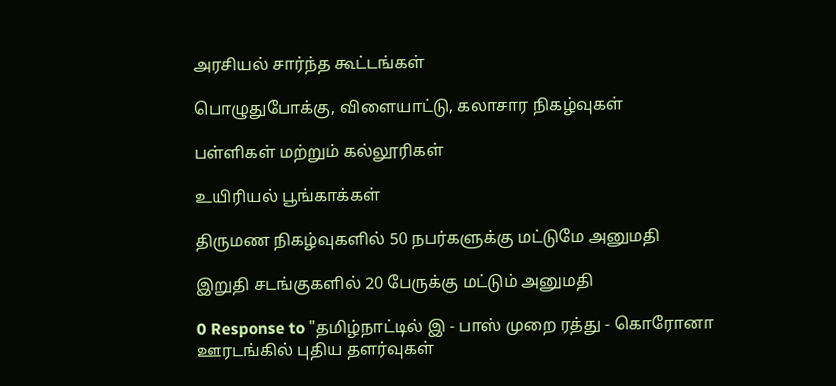அரசியல் சார்ந்த கூட்டங்கள்

பொழுதுபோக்கு, விளையாட்டு, கலாசார நிகழ்வுகள்

பள்ளிகள் மற்றும் கல்லூரிகள்

உயிரியல் பூங்காக்கள்

திருமண நிகழ்வுகளில் 50 நபர்களுக்கு மட்டுமே அனுமதி

இறுதி சடங்குகளில் 20 பேருக்கு மட்டும் அனுமதி

0 Response to "தமிழ்நாட்டில் இ - பாஸ் முறை ரத்து - கொரோனா ஊரடங்கில் புதிய தளர்வுகள்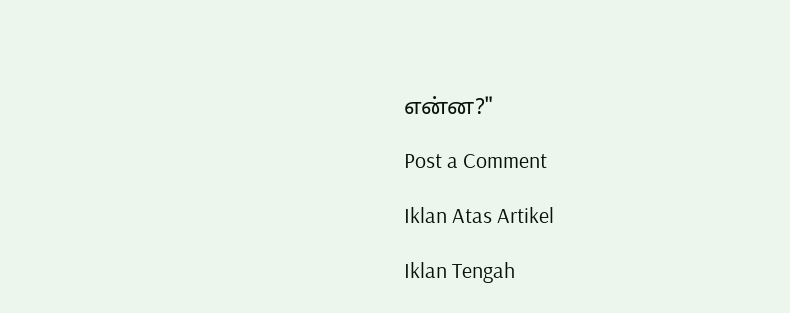என்ன?"

Post a Comment

Iklan Atas Artikel

Iklan Tengah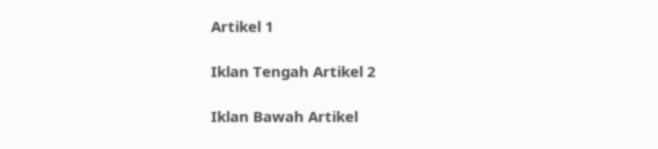Artikel 1

Iklan Tengah Artikel 2

Iklan Bawah Artikel